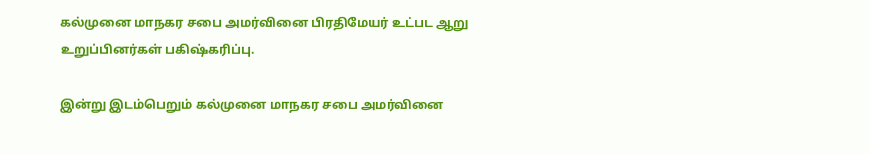கல்முனை மாநகர சபை அமர்வினை பிரதிமேயர் உட்பட ஆறு உறுப்பினர்கள் பகிஷ்கரிப்பு.

இன்று இடம்பெறும் கல்முனை மாநகர சபை அமர்வினை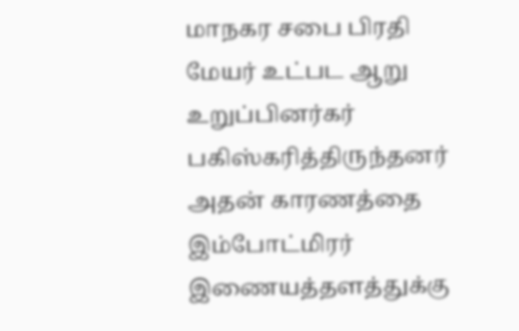மாநகர சபை பிரதி மேயர் உட்பட ஆறு உறுப்பினர்கர் பகிஸ்கரித்திருந்தனர் அதன் காரணத்தை இம்போட்மிரர் இணையத்தளத்துக்கு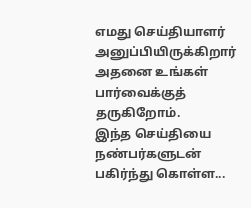எமது செய்தியாளர் அனுப்பியிருக்கிறார் அதனை உங்கள் பார்வைக்குத் தருகிறோம்.
இந்த செய்தியை நண்பர்களுடன் பகிர்ந்து கொள்ள...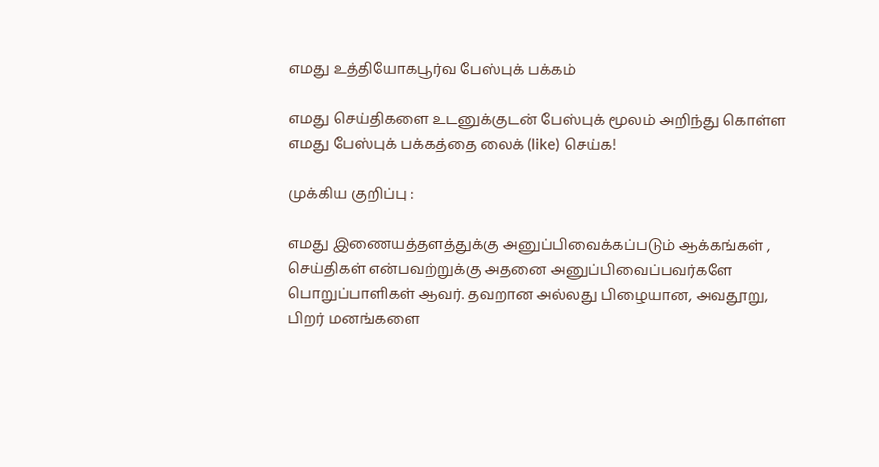எமது உத்தியோகபூர்வ பேஸ்புக் பக்கம்

எமது செய்திகளை உடனுக்குடன் பேஸ்புக் மூலம் அறிந்து கொள்ள எமது பேஸ்புக் பக்கத்தை லைக் (like) செய்க!

முக்கிய குறிப்பு :

எமது இணையத்தளத்துக்கு அனுப்பிவைக்கப்படும் ஆக்கங்கள் , செய்திகள் என்பவற்றுக்கு அதனை அனுப்பிவைப்பவர்களே பொறுப்பாளிகள் ஆவர். தவறான அல்லது பிழையான, அவதூறு, பிறர் மனங்களை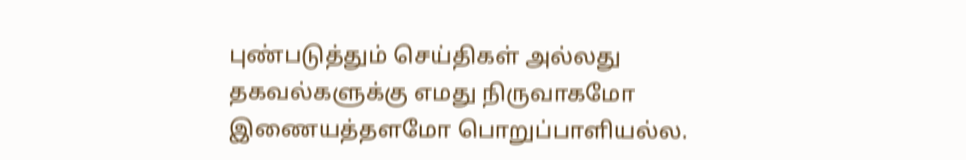புண்படுத்தும் செய்திகள் அல்லது தகவல்களுக்கு எமது நிருவாகமோ இணையத்தளமோ பொறுப்பாளியல்ல.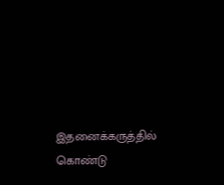இதனைக்கருத்தில் கொண்டு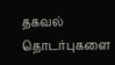தகவல் தொடர்புகளை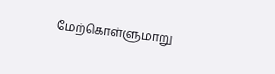மேற்கொள்ளுமாறு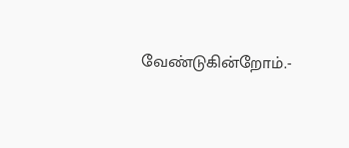வேண்டுகின்றோம்.-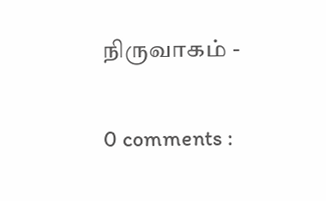நிருவாகம் -

0 comments :